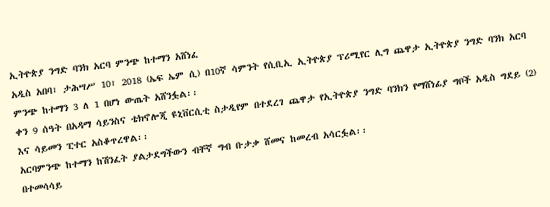ኢትዮጵያ ንግድ ባንክ አርባ ምንጭ ከተማን አሸነፈ
አዲስ አበባ፣ ታሕሣሥ 10፣ 2018 (ኤፍ ኤም ሲ) በ10ኛ ሳምንት የሲቢኢ ኢትዮጵያ ፕሪሚየር ሊግ ጨዋታ ኢትዮጵያ ንግድ ባንክ አርባ ምንጭ ከተማን 3 ለ 1 በሆነ ውጤት አሸንፏል፡፡
ቀን 9 ሰዓት በአዳማ ሳይንስና ቴክኖሎጂ ዩኒቨርሲቲ ስታዲየም በተደረገ ጨዋታ የኢትዮጵያ ንግድ ባንክን የማሸነፊያ ግቦች አዲስ ግደይ (2) እና ሳይመን ፒተር አስቆጥረዋል፡፡
አርባምንጭ ከተማን ከሽንፈት ያልታደግችውን ብቸኛ ግብ ቡታቃ ሸመና ከመረብ አሳርፏል፡፡
በተመሳሳይ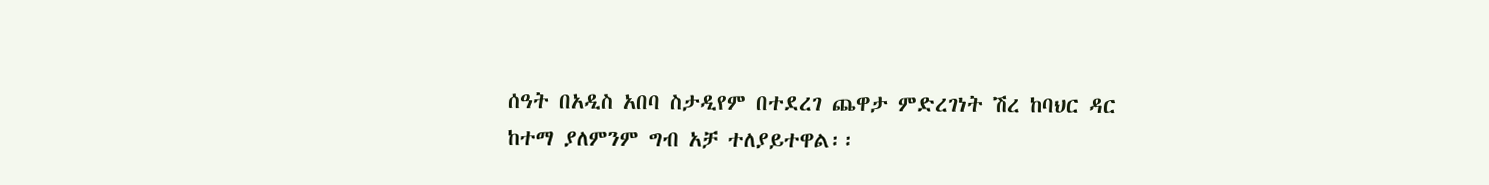ሰዓት በአዲስ አበባ ስታዲየም በተደረገ ጨዋታ ምድረገነት ሽረ ከባህር ዳር ከተማ ያለምንም ግብ አቻ ተለያይተዋል፡፡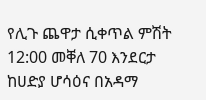የሊጉ ጨዋታ ሲቀጥል ምሽት 12:00 መቐለ 70 እንደርታ ከሀድያ ሆሳዕና በአዳማ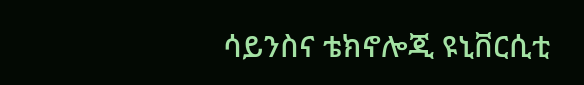ሳይንስና ቴክኖሎጂ ዩኒቨርሲቲ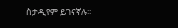ስታዲየም ይገናኛሉ፡፡